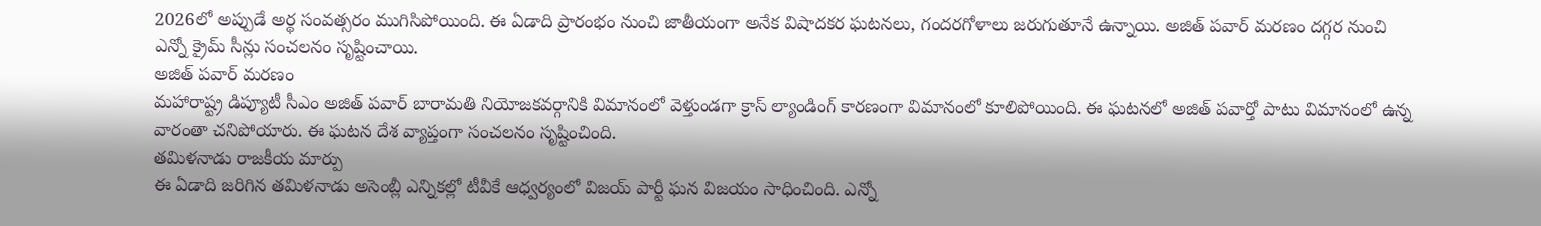2026లో అప్పుడే అర్థ సంవత్సరం ముగిసిపోయింది. ఈ ఏడాది ప్రారంభం నుంచి జాతీయంగా అనేక విషాదకర ఘటనలు, గందరగోళాలు జరుగుతూనే ఉన్నాయి. అజిత్ పవార్ మరణం దగ్గర నుంచి ఎన్నో క్రైమ్ సీన్లు సంచలనం సృష్టించాయి.
అజిత్ పవార్ మరణం
మహారాష్ట్ర డిప్యూటీ సీఎం అజిత్ పవార్ బారామతి నియోజకవర్గానికి విమానంలో వెళ్తుండగా క్రాస్ ల్యాండింగ్ కారణంగా విమానంలో కూలిపోయింది. ఈ ఘటనలో అజిత్ పవార్తో పాటు విమానంలో ఉన్న వారంతా చనిపోయారు. ఈ ఘటన దేశ వ్యాప్తంగా సంచలనం సృష్టించింది.
తమిళనాడు రాజకీయ మార్పు
ఈ ఏడాది జరిగిన తమిళనాడు అసెంబ్లీ ఎన్నికల్లో టీవీకే ఆధ్వర్యంలో విజయ్ పార్టీ ఘన విజయం సాధించింది. ఎన్నో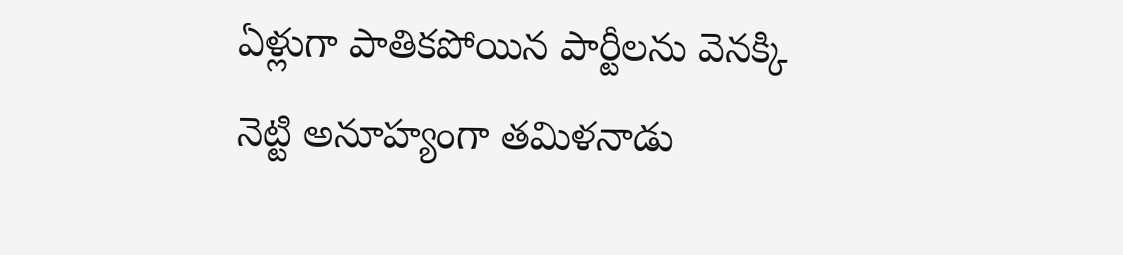ఏళ్లుగా పాతికపోయిన పార్టీలను వెనక్కి నెట్టి అనూహ్యంగా తమిళనాడు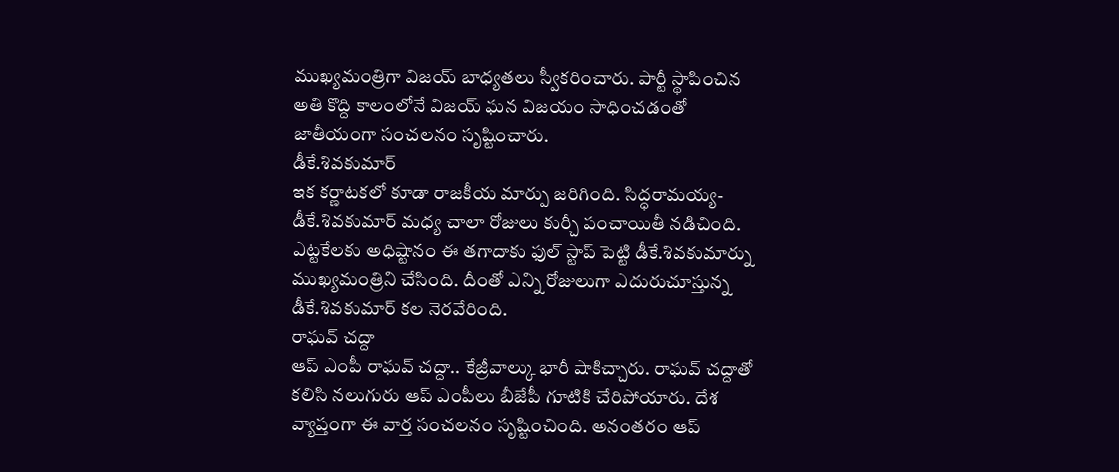ముఖ్యమంత్రిగా విజయ్ బాధ్యతలు స్వీకరించారు. పార్టీ స్థాపించిన అతి కొద్ది కాలంలోనే విజయ్ ఘన విజయం సాధించడంతో జాతీయంగా సంచలనం సృష్టించారు.
డీకే.శివకుమార్
ఇక కర్ణాటకలో కూడా రాజకీయ మార్పు జరిగింది. సిద్ధరామయ్య-డీకే.శివకుమార్ మధ్య చాలా రోజులు కుర్చీ పంచాయితీ నడిచింది. ఎట్టకేలకు అధిష్టానం ఈ తగాదాకు ఫుల్ స్టాప్ పెట్టి డీకే.శివకుమార్ను ముఖ్యమంత్రిని చేసింది. దీంతో ఎన్ని రోజులుగా ఎదురుచూస్తున్న డీకే.శివకుమార్ కల నెరవేరింది.
రాఘవ్ చద్దా
ఆప్ ఎంపీ రాఘవ్ చద్దా.. కేజ్రీవాల్కు భారీ షాకిచ్చారు. రాఘవ్ చద్దాతో కలిసి నలుగురు ఆప్ ఎంపీలు బీజేపీ గూటికి చేరిపోయారు. దేశ వ్యాప్తంగా ఈ వార్త సంచలనం సృష్టించింది. అనంతరం ఆప్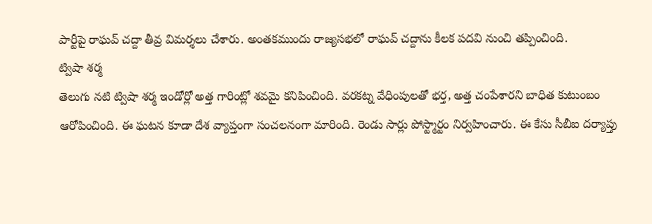పార్టీపై రాఘవ్ చద్దా తీవ్ర విమర్శలు చేశారు. అంతకముందు రాజ్యసభలో రాఘవ్ చద్దాను కీలక పదవి నుంచి తప్పించింది.
ట్విషా శర్మ
తెలుగు నటి ట్విషా శర్మ ఇండోర్లో అత్త గారింట్లో శవమై కనిపించింది. వరకట్న వేధింపులతో భర్త, అత్త చంపేశారని బాధిత కుటుంబం ఆరోపించింది. ఈ ఘటన కూడా దేశ వ్యాప్తంగా సంచలనంగా మారింది. రెండు సార్లు పోస్ట్మార్టం నిర్వహించారు. ఈ కేసు సీబీఐ దర్యాప్తు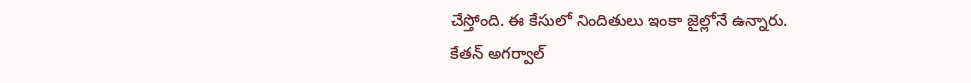చేస్తోంది. ఈ కేసులో నిందితులు ఇంకా జైల్లోనే ఉన్నారు.
కేతన్ అగర్వాల్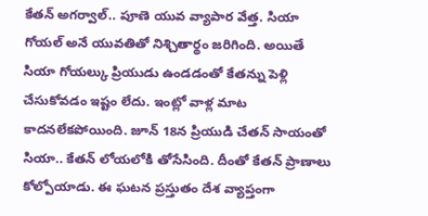కేతన్ అగర్వాల్.. పూణె యువ వ్యాపార వేత్త. సియా గోయల్ అనే యువతితో నిశ్చితార్థం జరిగింది. అయితే సియా గోయల్కు ప్రియుడు ఉండడంతో కేతన్ను పెళ్లి చేసుకోవడం ఇష్టం లేదు. ఇంట్లో వాళ్ల మాట కాదనలేకపోయింది. జూన్ 18న ప్రియుడి చేతన్ సాయంతో సియా.. కేతన్ లోయలోకి తోసేసింది. దీంతో కేతన్ ప్రాణాలు కోల్పోయాడు. ఈ ఘటన ప్రస్తుతం దేశ వ్యాప్తంగా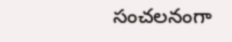సంచలనంగా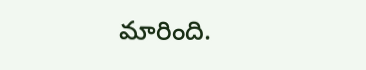మారింది.